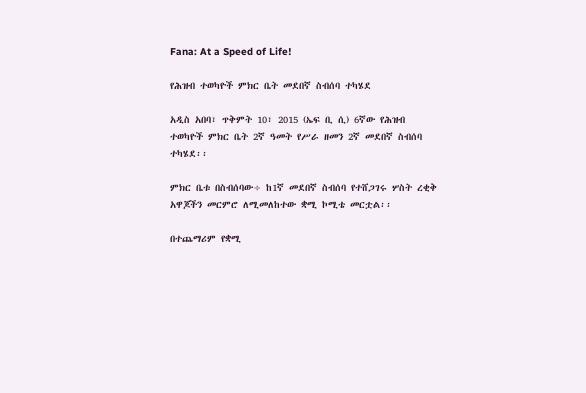Fana: At a Speed of Life!

የሕዝብ ተወካዮች ምክር ቤት መደበኛ ስብሰባ ተካሄደ

አዲስ አበባ፣ ጥቅምት 10፣ 2015 (ኤፍ ቢ ሲ) 6ኛው የሕዝብ ተወካዮች ምክር ቤት 2ኛ ዓመት የሥራ ዘመን 2ኛ መደበኛ ስብሰባ ተካሄደ፡፡

ምክር ቤቱ በስብሰባው÷ ከ1ኛ መደበኛ ስብሰባ የተሸጋገሩ ሦስት ረቂቅ አዋጆችን መርምሮ ለሚመለከተው ቋሚ ኮሚቴ መርቷል፡፡

በተጨማሪም የቋሚ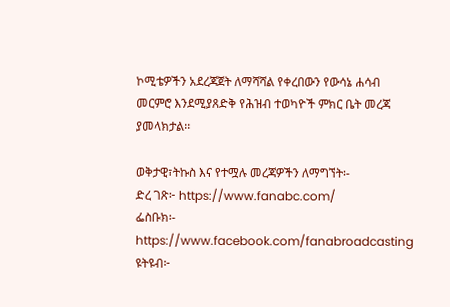ኮሚቴዎችን አደረጃጀት ለማሻሻል የቀረበውን የውሳኔ ሐሳብ መርምሮ እንደሚያጸድቅ የሕዝብ ተወካዮች ምክር ቤት መረጃ ያመላክታል፡፡

ወቅታዊ፣ትኩስ እና የተሟሉ መረጃዎችን ለማግኘት፡-
ድረ ገጽ፦ https://www.fanabc.com/
ፌስቡክ፡- https://www.facebook.com/fanabroadcasting
ዩትዩብ፦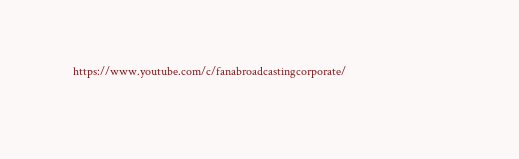https://www.youtube.com/c/fanabroadcastingcorporate/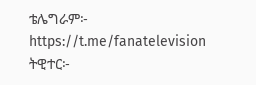ቴሌግራም፦ https://t.me/fanatelevision
ትዊተር፦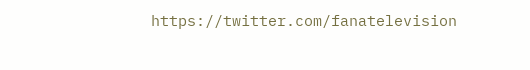https://twitter.com/fanatelevision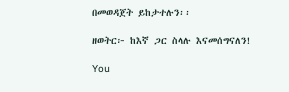በመወዳጀት ይከታተሉን፡፡

ዘወትር፦ ከእኛ ጋር ስላሉ እናመሰግናለን!

You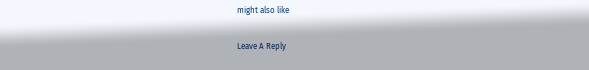might also like

Leave A Reply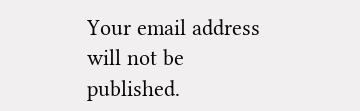Your email address will not be published.